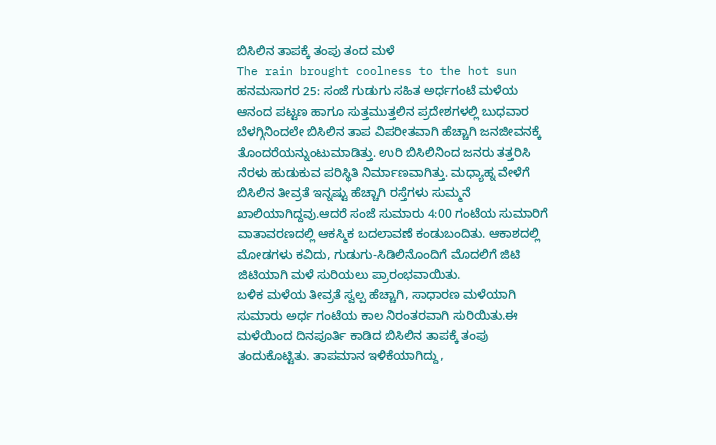ಬಿಸಿಲಿನ ತಾಪಕ್ಕೆ ತಂಪು ತಂದ ಮಳೆ
The rain brought coolness to the hot sun
ಹನಮಸಾಗರ 25: ಸಂಜೆ ಗುಡುಗು ಸಹಿತ ಅರ್ಧಗಂಟೆ ಮಳೆಯ ಆನಂದ ಪಟ್ಟಣ ಹಾಗೂ ಸುತ್ತಮುತ್ತಲಿನ ಪ್ರದೇಶಗಳಲ್ಲಿ ಬುಧವಾರ ಬೆಳಗ್ಗಿನಿಂದಲೇ ಬಿಸಿಲಿನ ತಾಪ ವಿಪರೀತವಾಗಿ ಹೆಚ್ಚಾಗಿ ಜನಜೀವನಕ್ಕೆ ತೊಂದರೆಯನ್ನುಂಟುಮಾಡಿತ್ತು. ಉರಿ ಬಿಸಿಲಿನಿಂದ ಜನರು ತತ್ತರಿಸಿ ನೆರಳು ಹುಡುಕುವ ಪರಿಸ್ಥಿತಿ ನಿರ್ಮಾಣವಾಗಿತ್ತು. ಮಧ್ಯಾಹ್ನ ವೇಳೆಗೆ ಬಿಸಿಲಿನ ತೀವ್ರತೆ ಇನ್ನಷ್ಟು ಹೆಚ್ಚಾಗಿ ರಸ್ತೆಗಳು ಸುಮ್ಮನೆ ಖಾಲಿಯಾಗಿದ್ದವು.ಆದರೆ ಸಂಜೆ ಸುಮಾರು 4:00 ಗಂಟೆಯ ಸುಮಾರಿಗೆ ವಾತಾವರಣದಲ್ಲಿ ಆಕಸ್ಮಿಕ ಬದಲಾವಣೆ ಕಂಡುಬಂದಿತು. ಆಕಾಶದಲ್ಲಿ ಮೋಡಗಳು ಕವಿದು, ಗುಡುಗು-ಸಿಡಿಲಿನೊಂದಿಗೆ ಮೊದಲಿಗೆ ಜಿಟಿ ಜಿಟಿಯಾಗಿ ಮಳೆ ಸುರಿಯಲು ಪ್ರಾರಂಭವಾಯಿತು.
ಬಳಿಕ ಮಳೆಯ ತೀವ್ರತೆ ಸ್ವಲ್ಪ ಹೆಚ್ಚಾಗಿ, ಸಾಧಾರಣ ಮಳೆಯಾಗಿ ಸುಮಾರು ಅರ್ಧ ಗಂಟೆಯ ಕಾಲ ನಿರಂತರವಾಗಿ ಸುರಿಯಿತು.ಈ ಮಳೆಯಿಂದ ದಿನಪೂರ್ತಿ ಕಾಡಿದ ಬಿಸಿಲಿನ ತಾಪಕ್ಕೆ ತಂಪು ತಂದುಕೊಟ್ಟಿತು. ತಾಪಮಾನ ಇಳಿಕೆಯಾಗಿದ್ದು,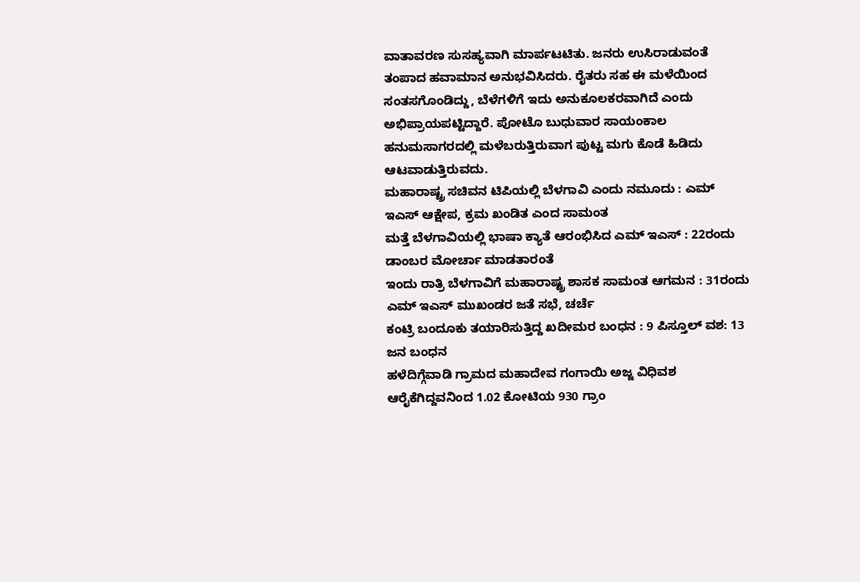ವಾತಾವರಣ ಸುಸಹ್ಯವಾಗಿ ಮಾರ್ಪಟಟಿತು. ಜನರು ಉಸಿರಾಡುವಂತೆ ತಂಪಾದ ಹವಾಮಾನ ಅನುಭವಿಸಿದರು. ರೈತರು ಸಹ ಈ ಮಳೆಯಿಂದ ಸಂತಸಗೊಂಡಿದ್ದು, ಬೆಳೆಗಳಿಗೆ ಇದು ಅನುಕೂಲಕರವಾಗಿದೆ ಎಂದು ಅಭಿಪ್ರಾಯಪಟ್ಟಿದ್ದಾರೆ. ಪೋಟೊ ಬುಧುವಾರ ಸಾಯಂಕಾಲ ಹನುಮಸಾಗರದಲ್ಲಿ ಮಳೆಬರುತ್ತಿರುವಾಗ ಪುಟ್ಟ ಮಗು ಕೊಡೆ ಹಿಡಿದು ಆಟವಾಡುತ್ತಿರುವದು.
ಮಹಾರಾಷ್ಟ್ರ ಸಚಿವನ ಟಿಪಿಯಲ್ಲಿ ಬೆಳಗಾವಿ ಎಂದು ನಮೂದು : ಎಮ್ ಇಎಸ್ ಆಕ್ಷೇಪ, ಕ್ರಮ ಖಂಡಿತ ಎಂದ ಸಾಮಂತ
ಮತ್ತೆ ಬೆಳಗಾವಿಯಲ್ಲಿ ಭಾಷಾ ಕ್ಯಾತೆ ಆರಂಭಿಸಿದ ಎಮ್ ಇಎಸ್ : 22ರಂದು ಡಾಂಬರ ಮೋರ್ಚಾ ಮಾಡತಾರಂತೆ
ಇಂದು ರಾತ್ರಿ ಬೆಳಗಾವಿಗೆ ಮಹಾರಾಷ್ಟ್ರ ಶಾಸಕ ಸಾಮಂತ ಆಗಮನ : 31ರಂದು ಎಮ್ ಇಎಸ್ ಮುಖಂಡರ ಜತೆ ಸಭೆ, ಚರ್ಚೆ
ಕಂಟ್ರಿ ಬಂದೂಕು ತಯಾರಿಸುತ್ತಿದ್ದ ಖದೀಮರ ಬಂಧನ : 9 ಪಿಸ್ತೂಲ್ ವಶ: 13 ಜನ ಬಂಧನ
ಹಳೆದಿಗ್ಗೆವಾಡಿ ಗ್ರಾಮದ ಮಹಾದೇವ ಗಂಗಾಯಿ ಅಜ್ಜ ವಿಧಿವಶ
ಆರೈಕೆಗಿದ್ದವನಿಂದ 1.02 ಕೋಟಿಯ 930 ಗ್ರಾಂ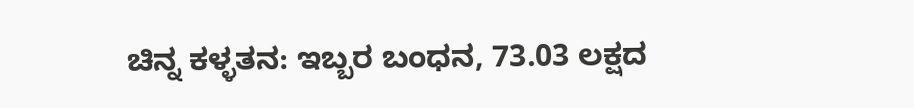ಚಿನ್ನ ಕಳ್ಳತನ: ಇಬ್ಬರ ಬಂಧನ, 73.03 ಲಕ್ಷದ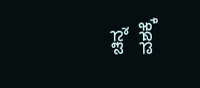ಚಿನ್ನ ವಶಕ್ಕೆ